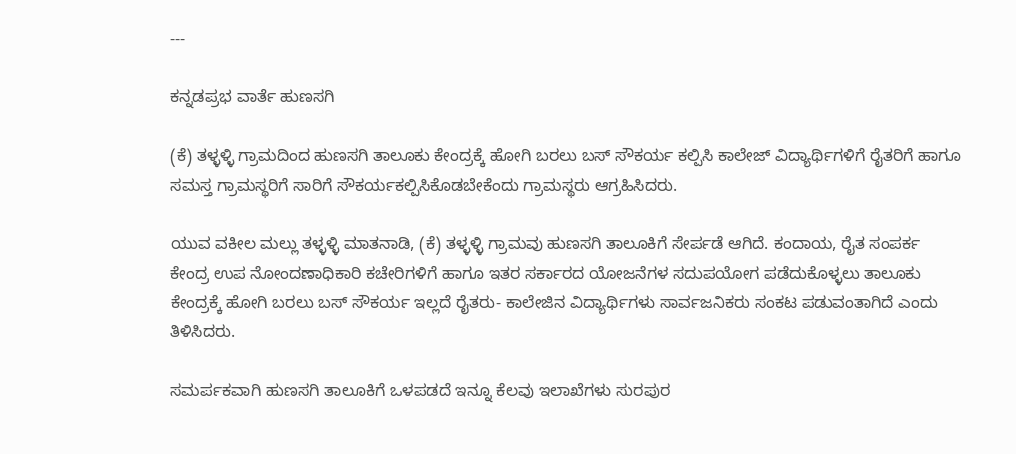---

ಕನ್ನಡಪ್ರಭ ವಾರ್ತೆ ಹುಣಸಗಿ

(ಕೆ) ತಳ್ಳಳ್ಳಿ ಗ್ರಾಮದಿಂದ ಹುಣಸಗಿ ತಾಲೂಕು ಕೇಂದ್ರಕ್ಕೆ ಹೋಗಿ ಬರಲು ಬಸ್ ಸೌಕರ್ಯ ಕಲ್ಪಿಸಿ ಕಾಲೇಜ್ ವಿದ್ಯಾರ್ಥಿಗಳಿಗೆ ರೈತರಿಗೆ ಹಾಗೂ ಸಮಸ್ತ ಗ್ರಾಮಸ್ಥರಿಗೆ ಸಾರಿಗೆ ಸೌಕರ್ಯಕಲ್ಪಿಸಿಕೊಡಬೇಕೆಂದು ಗ್ರಾಮಸ್ಥರು ಆಗ್ರಹಿಸಿದರು.

ಯುವ ವಕೀಲ ಮಲ್ಲು ತಳ್ಳಳ್ಳಿ ಮಾತನಾಡಿ, (ಕೆ) ತಳ್ಳಳ್ಳಿ ಗ್ರಾಮವು ಹುಣಸಗಿ ತಾಲೂಕಿಗೆ ಸೇರ್ಪಡೆ ಆಗಿದೆ. ಕಂದಾಯ, ರೈತ ಸಂಪರ್ಕ ಕೇಂದ್ರ ಉಪ ನೋಂದಣಾಧಿಕಾರಿ ಕಚೇರಿಗಳಿಗೆ ಹಾಗೂ ಇತರ ಸರ್ಕಾರದ ಯೋಜನೆಗಳ ಸದುಪಯೋಗ ಪಡೆದುಕೊಳ್ಳಲು ತಾಲೂಕು ಕೇಂದ್ರಕ್ಕೆ ಹೋಗಿ ಬರಲು ಬಸ್ ಸೌಕರ್ಯ ಇಲ್ಲದೆ ರೈತರು- ಕಾಲೇಜಿನ ವಿದ್ಯಾರ್ಥಿಗಳು ಸಾರ್ವಜನಿಕರು ಸಂಕಟ ಪಡುವಂತಾಗಿದೆ ಎಂದು ತಿಳಿಸಿದರು.

ಸಮರ್ಪಕವಾಗಿ ಹುಣಸಗಿ ತಾಲೂಕಿಗೆ ಒಳಪಡದೆ ಇನ್ನೂ ಕೆಲವು ಇಲಾಖೆಗಳು ಸುರಪುರ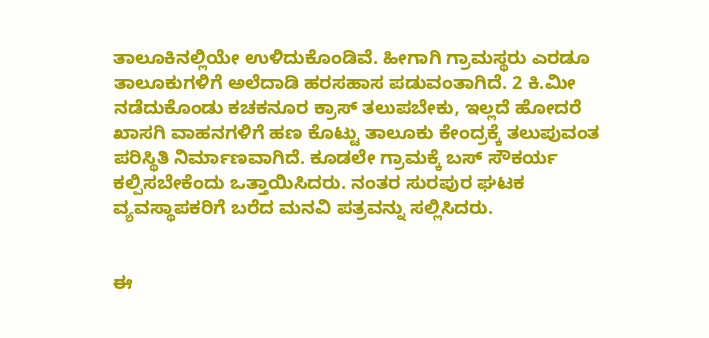ತಾಲೂಕಿನಲ್ಲಿಯೇ ಉಳಿದುಕೊಂಡಿವೆ. ಹೀಗಾಗಿ ಗ್ರಾಮಸ್ಥರು ಎರಡೂ ತಾಲೂಕುಗಳಿಗೆ ಅಲೆದಾಡಿ ಹರಸಹಾಸ ಪಡುವಂತಾಗಿದೆ. 2 ಕಿ.ಮೀ ನಡೆದುಕೊಂಡು ಕಚಕನೂರ ಕ್ರಾಸ್ ತಲುಪಬೇಕು, ಇಲ್ಲದೆ ಹೋದರೆ ಖಾಸಗಿ ವಾಹನಗಳಿಗೆ ಹಣ ಕೊಟ್ಟು ತಾಲೂಕು ಕೇಂದ್ರಕ್ಕೆ ತಲುಪುವಂತ ಪರಿಸ್ಥಿತಿ ನಿರ್ಮಾಣವಾಗಿದೆ. ಕೂಡಲೇ ಗ್ರಾಮಕ್ಕೆ ಬಸ್ ಸೌಕರ್ಯ ಕಲ್ಪಿಸಬೇಕೆಂದು ಒತ್ತಾಯಿಸಿದರು. ನಂತರ ಸುರಪುರ ಘಟಕ ವ್ಯವಸ್ಥಾಪಕರಿಗೆ ಬರೆದ ಮನವಿ ಪತ್ರವನ್ನು ಸಲ್ಲಿಸಿದರು.


ಈ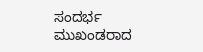ಸಂದರ್ಭ ಮುಖಂಡರಾದ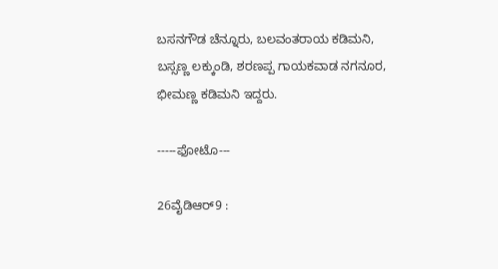ಬಸನಗೌಡ ಚೆನ್ನೂರು, ಬಲವಂತರಾಯ ಕಡಿಮನಿ, ಬಸ್ಸಣ್ಣ ಲಕ್ಕುಂಡಿ, ಶರಣಪ್ಪ ಗಾಯಕವಾಡ ನಗನೂರ, ಭೀಮಣ್ಣ ಕಡಿಮನಿ ಇದ್ದರು.

-----ಫೋಟೊ---

26ವೈಡಿಆರ್9 :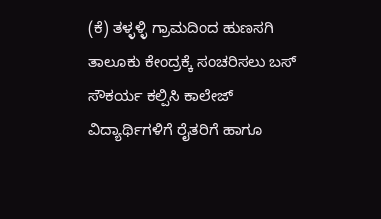(ಕೆ) ತಳ್ಳಳ್ಳಿ ಗ್ರಾಮದಿಂದ ಹುಣಸಗಿ ತಾಲೂಕು ಕೇಂದ್ರಕ್ಕೆ ಸಂಚರಿಸಲು ಬಸ್ ಸೌಕರ್ಯ ಕಲ್ಪಿಸಿ ಕಾಲೇಜ್ ವಿದ್ಯಾರ್ಥಿಗಳಿಗೆ ರೈತರಿಗೆ ಹಾಗೂ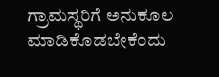ಗ್ರಾಮಸ್ಥರಿಗೆ ಅನುಕೂಲ ಮಾಡಿಕೊಡಬೇಕೆಂದು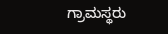ಗ್ರಾಮಸ್ಥರು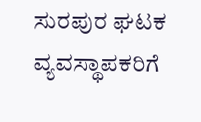ಸುರಪುರ ಘಟಕ ವ್ಯವಸ್ಥಾಪಕರಿಗೆ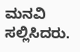ಮನವಿ ಸಲ್ಲಿಸಿದರು.